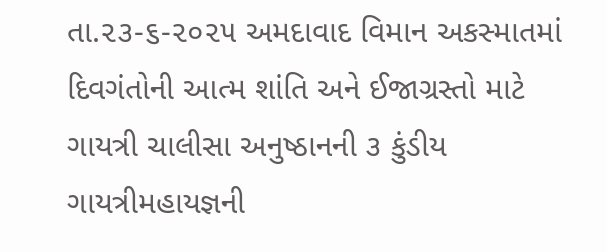તા.૨૩-૬-૨૦૨૫ અમદાવાદ વિમાન અકસ્માતમાં દિવગંતોની આત્મ શાંતિ અને ઈજાગ્રસ્તો માટે ગાયત્રી ચાલીસા અનુષ્ઠાનની ૩ કુંડીય ગાયત્રીમહાયજ્ઞની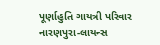પૂર્ણાહુતિ ગાયત્રી પરિવાર નારણપુરા-લાયન્સ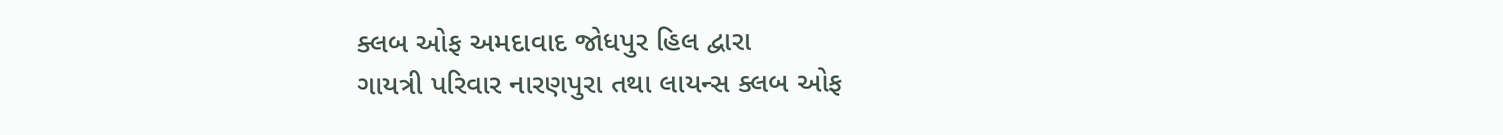ક્લબ ઓફ અમદાવાદ જોધપુર હિલ દ્વારા
ગાયત્રી પરિવાર નારણપુરા તથા લાયન્સ ક્લબ ઓફ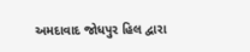અમદાવાદ જોધપુર હિલ દ્વારા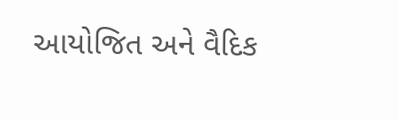આયોજિત અને વૈદિક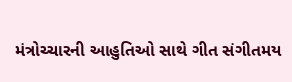મંત્રોચ્ચારની આહુતિઓ સાથે ગીત સંગીતમય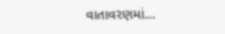વાતાવરણમાં…